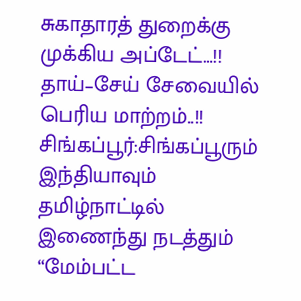சுகாதாரத் துறைக்கு முக்கிய அப்டேட்…!! தாய்–சேய் சேவையில் பெரிய மாற்றம்..!!
சிங்கப்பூர்:சிங்கப்பூரும் இந்தியாவும் தமிழ்நாட்டில் இணைந்து நடத்தும் “மேம்பட்ட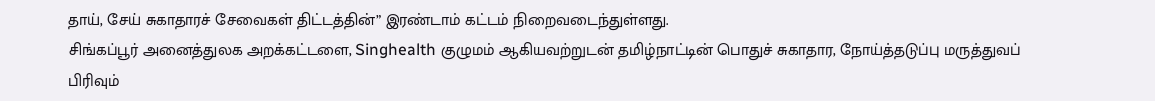தாய், சேய் சுகாதாரச் சேவைகள் திட்டத்தின்” இரண்டாம் கட்டம் நிறைவடைந்துள்ளது.
சிங்கப்பூர் அனைத்துலக அறக்கட்டளை, Singhealth குழுமம் ஆகியவற்றுடன் தமிழ்நாட்டின் பொதுச் சுகாதார, நோய்த்தடுப்பு மருத்துவப் பிரிவும்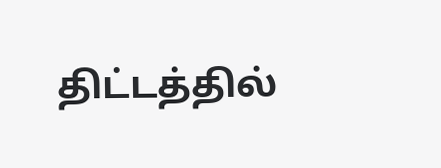திட்டத்தில்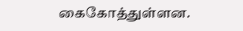கைகோத்துள்ளன.